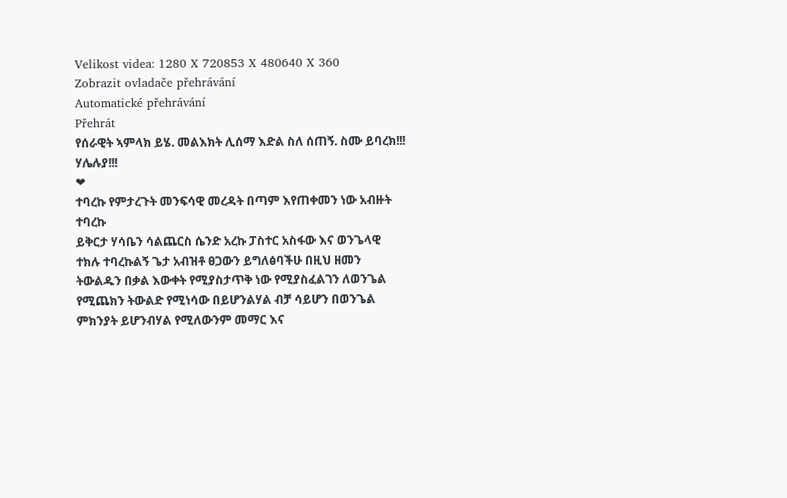Velikost videa: 1280 X 720853 X 480640 X 360
Zobrazit ovladače přehrávání
Automatické přehrávání
Přehrát
የሰራዊት ኣምላክ ይሄ. መልእክት ሊሰማ እድል ስለ ሰጠኝ. ስሙ ይባረክ!!! ሃሌሉያ!!!
❤
ተባረኩ የምታረጉት መንፍሳዊ መረዳት በጣም እየጠቀመን ነው አብዙት ተባረኩ
ይቅርታ ሃሳቤን ሳልጨርስ ሴንድ አረኩ ፓስተር አስፋው እና ወንጌላዊ ተክሉ ተባረኩልኝ ጌታ አብዝቶ ፀጋውን ይግለፅባችሁ በዚህ ዘመን ትውልዱን በቃል እውቀት የሚያስታጥቅ ነው የሚያስፈልገን ለወንጌል የሚጨክን ትውልድ የሚነሳው በይሆንልሃል ብቻ ሳይሆን በወንጌል ምክንያት ይሆንብሃል የሚለውንም መማር እና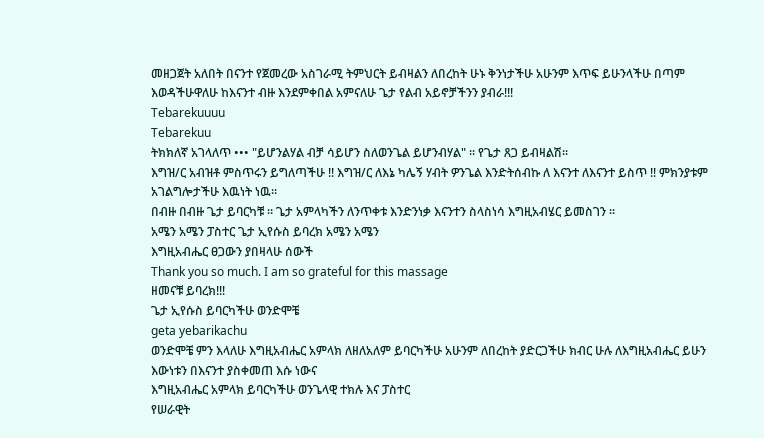መዘጋጀት አለበት በናንተ የጀመረው አስገራሚ ትምህርት ይብዛልን ለበረከት ሁኑ ቅንነታችሁ አሁንም እጥፍ ይሁንላችሁ በጣም እወዳችሁዋለሁ ከእናንተ ብዙ እንደምቀበል አምናለሁ ጌታ የልብ አይኖቻችንን ያብራ!!!
Tebarekuuuu
Tebarekuu
ትክክለኛ አገላለጥ ••• "ይሆንልሃል ብቻ ሳይሆን ስለወንጌል ይሆንብሃል" ። የጌታ ጸጋ ይብዛልሽ።
እግዝ/ር አብዝቶ ምስጥሩን ይግለጣችሁ !! እግዝ/ር ለእኔ ካሌኝ ሃብት ዎንጌል እንድትሰብኩ ለ እናንተ ለእናንተ ይስጥ !! ምክንያቱም አገልግሎታችሁ እዉነት ነዉ።
በብዙ በብዙ ጌታ ይባርካቹ ። ጌታ አምላካችን ለንጥቀቱ እንድንነቃ እናንተን ስላስነሳ እግዚአብሄር ይመስገን ።
አሜን አሜን ፓስተር ጌታ ኢየሱስ ይባረክ አሜን አሜን
እግዚአብሔር ፀጋውን ያበዛላሁ ሰውች
Thank you so much. I am so grateful for this massage
ዘመናቹ ይባረክ!!!
ጌታ ኢየሱስ ይባርካችሁ ወንድሞቼ
geta yebarikachu
ወንድሞቼ ምን እላለሁ እግዚአብሔር አምላክ ለዘለአለም ይባርካችሁ አሁንም ለበረከት ያድርጋችሁ ክብር ሁሉ ለእግዚአብሔር ይሁን እውነቱን በእናንተ ያስቀመጠ እሱ ነውና
እግዚአብሔር አምላክ ይባርካችሁ ወንጌላዊ ተክሉ እና ፓስተር
የሠራዊት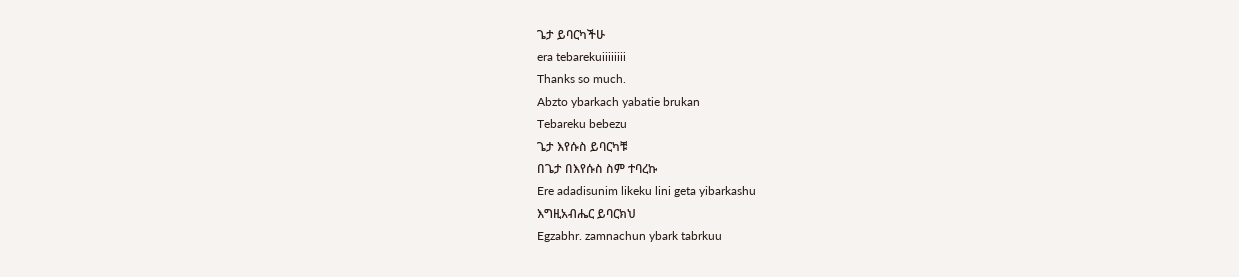ጌታ ይባርካችሁ
era tebarekuiiiiiiii
Thanks so much.
Abzto ybarkach yabatie brukan
Tebareku bebezu
ጌታ እየሱስ ይባርካቹ
በጌታ በእየሱስ ስም ተባረኩ
Ere adadisunim likeku lini geta yibarkashu
እግዚአብሔር ይባርክህ
Egzabhr. zamnachun ybark tabrkuu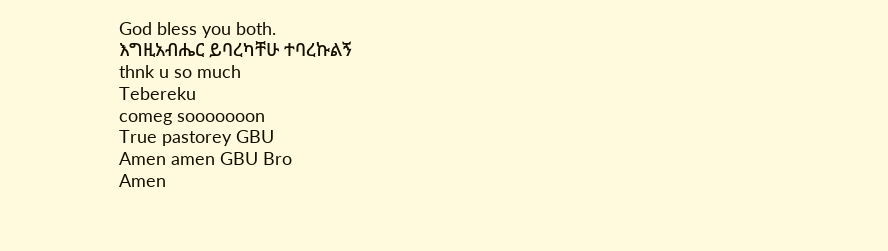God bless you both.
እግዚአብሔር ይባረካቸሁ ተባረኩልኝ
thnk u so much
Tebereku
comeg sooooooon
True pastorey GBU
Amen amen GBU Bro
Amen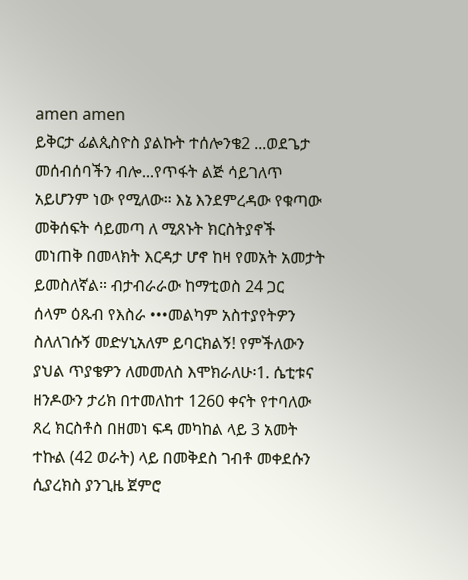amen amen
ይቅርታ ፊልጲስዮስ ያልኩት ተሰሎንቄ2 ...ወደጌታ መሰብሰባችን ብሎ...የጥፋት ልጅ ሳይገለጥ አይሆንም ነው የሚለው። እኔ እንደምረዳው የቁጣው መቅሰፍት ሳይመጣ ለ ሚጸኑት ክርስትያኖች መነጠቅ በመላክት እርዳታ ሆኖ ከዛ የመአት አመታት ይመስለኛል። ብታብራራው ከማቲወስ 24 ጋር
ሰላም ዕጹብ የእስራ •••መልካም አስተያየትዎን ስለለገሱኝ መድሃኒአለም ይባርክልኝ! የምችለውን ያህል ጥያቄዎን ለመመለስ እሞክራለሁ፡1. ሴቲቱና ዘንዶውን ታሪክ በተመለከተ 1260 ቀናት የተባለው ጸረ ክርስቶስ በዘመነ ፍዳ መካከል ላይ 3 አመት ተኩል (42 ወራት) ላይ በመቅደስ ገብቶ መቀደሱን ሲያረክስ ያንጊዜ ጀምሮ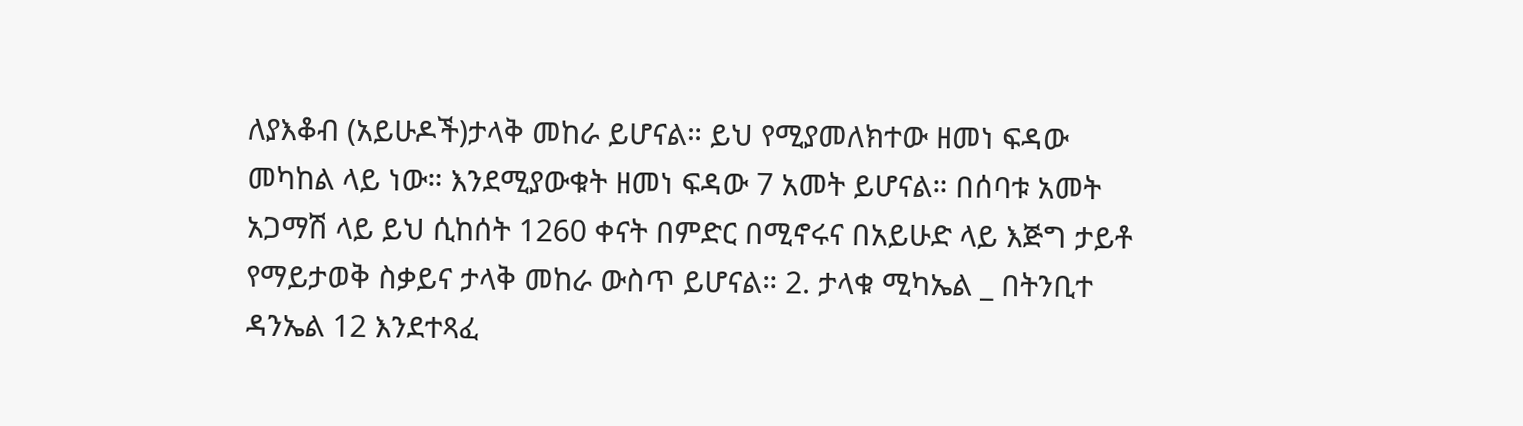ለያእቆብ (አይሁዶች)ታላቅ መከራ ይሆናል። ይህ የሚያመለክተው ዘመነ ፍዳው መካከል ላይ ነው። እንደሚያውቁት ዘመነ ፍዳው 7 አመት ይሆናል። በሰባቱ አመት አጋማሽ ላይ ይህ ሲከሰት 1260 ቀናት በምድር በሚኖሩና በአይሁድ ላይ እጅግ ታይቶ የማይታወቅ ስቃይና ታላቅ መከራ ውስጥ ይሆናል። 2. ታላቁ ሚካኤል _ በትንቢተ ዳንኤል 12 እንደተጻፈ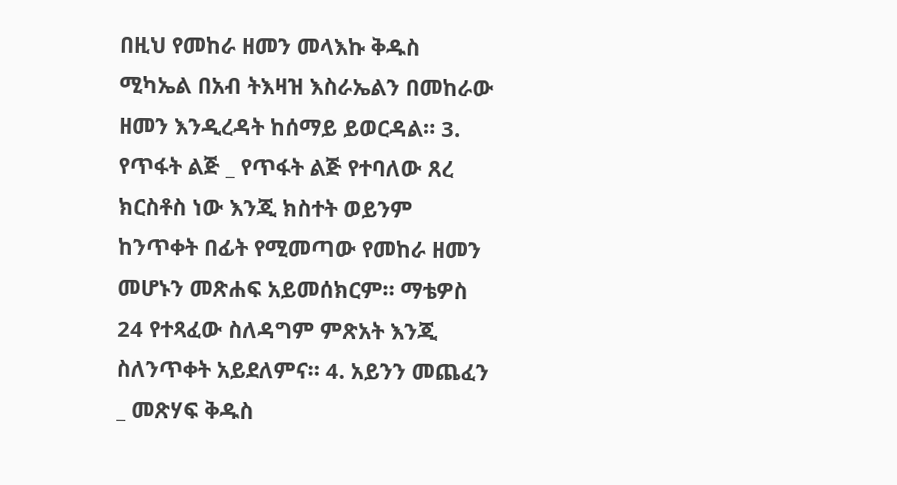በዚህ የመከራ ዘመን መላእኩ ቅዱስ ሚካኤል በአብ ትእዛዝ እስራኤልን በመከራው ዘመን እንዲረዳት ከሰማይ ይወርዳል። 3. የጥፋት ልጅ _ የጥፋት ልጅ የተባለው ጸረ ክርስቶስ ነው እንጂ ክስተት ወይንም ከንጥቀት በፊት የሚመጣው የመከራ ዘመን መሆኑን መጽሐፍ አይመሰክርም። ማቴዎስ 24 የተጻፈው ስለዳግም ምጽአት እንጂ ስለንጥቀት አይደለምና። 4. አይንን መጨፈን _ መጽሃፍ ቅዱስ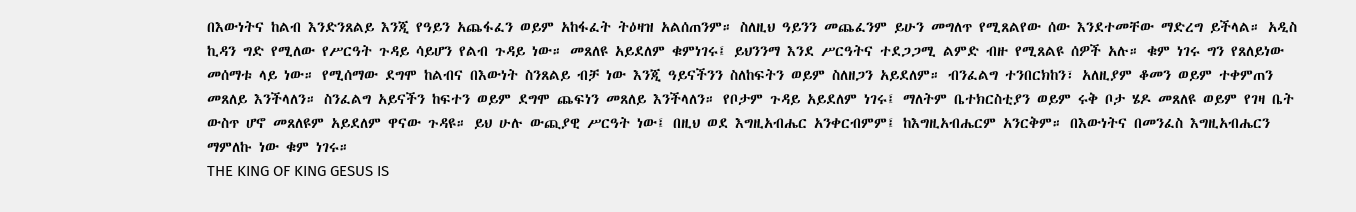በእውነትና ከልብ እንድንጸልይ እንጂ የዓይን አጨፋፈን ወይም አከፋፈት ትዕዛዝ አልሰጠንም። ስለዚህ ዓይንን መጨፈንም ይሁን መግለጥ የሚጸልየው ሰው እንደተመቸው ማድረግ ይችላል። አዲስ ኪዳን ግድ የሚለው የሥርዓት ጉዳይ ሳይሆን የልብ ጉዳይ ነው። መጸለዩ አይደለም ቁምነገሩ፤ ይህንንማ እንደ ሥርዓትና ተደጋጋሚ ልምድ ብዙ የሚጸልዩ ሰዎች አሉ። ቁም ነገሩ ግን የጸለይነው መሰማቱ ላይ ነው። የሚሰማው ደግሞ ከልብና በእውነት ስንጸልይ ብቻ ነው እንጂ ዓይናችንን ስለከፍትን ወይም ስለዘጋን አይደለም። ብንፈልግ ተንበርክከን፣ አለዚያም ቆመን ወይም ተቀምጠን መጸለይ እንችላለን። ስንፈልግ አይናችን ከፍተን ወይም ደግሞ ጨፍነን መጸለይ እንችላለን። የቦታም ጉዳይ አይደለም ነገሩ፤ ማለትም ቤተክርስቲያን ወይም ሩቅ ቦታ ሄዶ መጸለዩ ወይም የገዛ ቤት ውስጥ ሆኖ መጸለዩም አይደለም ዋናው ጉዳዩ። ይህ ሁሉ ውጪያዊ ሥርዓት ነው፤ በዚህ ወደ እግዚአብሔር አንቀርብምም፤ ከእግዚአብሔርም አንርቅም። በእውነትና በመንፈስ እግዚአብሔርን ማምለኩ ነው ቁም ነገሩ።
THE KING OF KING GESUS IS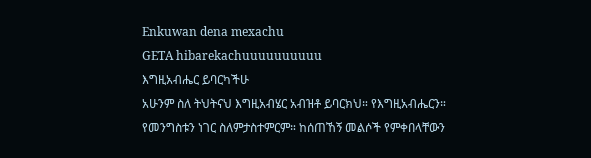Enkuwan dena mexachu
GETA hibarekachuuuuuuuuuu
እግዚአብሔር ይባርካችሁ
አሁንም ስለ ትህትናህ እግዚአብሄር አብዝቶ ይባርክህ። የእግዚአብሔርን። የመንግስቱን ነገር ስለምታስተምርም። ከሰጠኸኝ መልሶች የምቀበላቸውን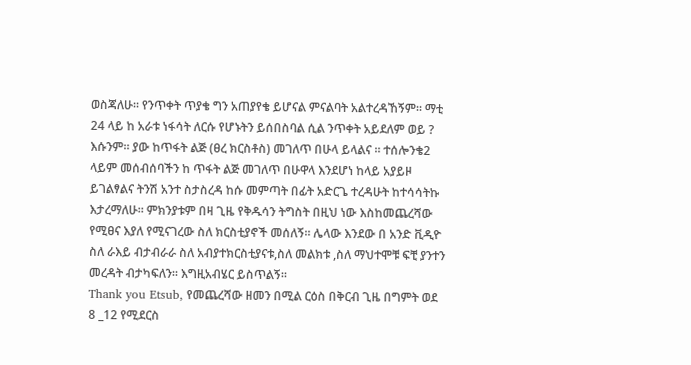ወስጃለሁ። የንጥቀት ጥያቄ ግን አጠያየቄ ይሆናል ምናልባት አልተረዳኸኝም። ማቲ 24 ላይ ከ አራቱ ነፋሳት ለርሱ የሆኑትን ይሰበስባል ሲል ንጥቀት አይደለም ወይ ? እሱንም። ያው ከጥፋት ልጅ (ፀረ ክርስቶስ) መገለጥ በሁላ ይላልና ። ተሰሎንቄ2 ላይም መሰብሰባችን ከ ጥፋት ልጅ መገለጥ በሁዋላ እንደሆነ ከላይ አያይዞ ይገልፃልና ትንሽ አንተ ስታስረዳ ከሱ መምጣት በፊት አድርጌ ተረዳሁት ከተሳሳትኩ እታረማለሁ። ምክንያቱም በዛ ጊዜ የቅዱሳን ትግስት በዚህ ነው እስከመጨረሻው የሚፀና እያለ የሚናገረው ስለ ክርስቲያኖች መሰለኝ። ሌላው እንደው በ አንድ ቪዲዮ ስለ ራእይ ብታብራራ ስለ አብያተክርስቲያናቱ,ስለ መልክቱ ,ስለ ማህተሞቹ ፍቺ ያንተን መረዳት ብታካፍለን። እግዚአብሄር ይስጥልኝ።
Thank you Etsub, የመጨረሻው ዘመን በሚል ርዕስ በቅርብ ጊዜ በግምት ወደ 8 _12 የሚደርስ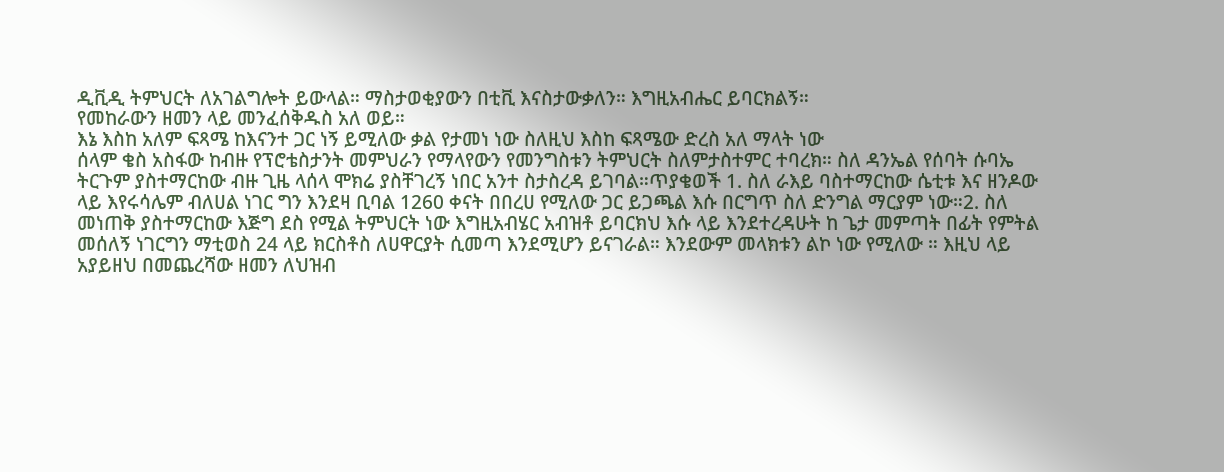ዲቪዲ ትምህርት ለአገልግሎት ይውላል። ማስታወቂያውን በቲቪ እናስታውቃለን። እግዚአብሔር ይባርክልኝ።
የመከራውን ዘመን ላይ መንፈሰቅዱስ አለ ወይ።
እኔ እስከ አለም ፍጻሜ ከእናንተ ጋር ነኝ ይሚለው ቃል የታመነ ነው ስለዚህ እስከ ፍጻሜው ድረስ አለ ማላት ነው
ሰላም ቄስ አስፋው ከብዙ የፕሮቴስታንት መምህራን የማላየውን የመንግስቱን ትምህርት ስለምታስተምር ተባረክ። ስለ ዳንኤል የሰባት ሱባኤ ትርጉም ያስተማርከው ብዙ ጊዜ ላሰላ ሞክሬ ያስቸገረኝ ነበር አንተ ስታስረዳ ይገባል።ጥያቄወች 1. ስለ ራእይ ባስተማርከው ሴቲቱ እና ዘንዶው ላይ እየሩሳሌም ብለሀል ነገር ግን እንደዛ ቢባል 1260 ቀናት በበረሀ የሚለው ጋር ይጋጫል እሱ በርግጥ ስለ ድንግል ማርያም ነው።2. ስለ መነጠቅ ያስተማርከው እጅግ ደስ የሚል ትምህርት ነው እግዚአብሄር አብዝቶ ይባርክህ እሱ ላይ እንደተረዳሁት ከ ጌታ መምጣት በፊት የምትል መሰለኝ ነገርግን ማቲወስ 24 ላይ ክርስቶስ ለሀዋርያት ሲመጣ እንደሚሆን ይናገራል። እንደውም መላክቱን ልኮ ነው የሚለው ። እዚህ ላይ አያይዘህ በመጨረሻው ዘመን ለህዝብ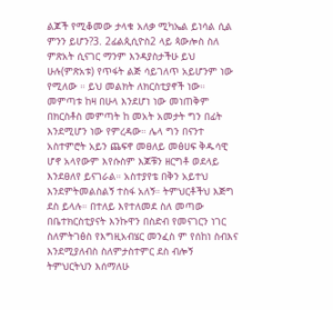ልጆች የሚቆመው ታላቁ አለቃ ሚካኤል ይነሳል ሲል ምንን ይሆን?3. 2ፊልጲሲዮስ2 ላይ ጳውሎስ ስለ ምጽአት ሲናገር ማንም እንዳያስታችሁ ይህ ሁሉ(ምጽአቱ) የጥፋት ልጅ ሳይገለጥ አይሆንም ነው የሚለው ። ይህ መልክት ለክርስቲያኖች ነው። መምጣቱ ከዛ በሁላ እንደሆነ ነው መነጠቅም በክርስቶስ መምጣት ከ መአት አመታት ግን በፊት እንደሚሆን ነው የምረዳው። ሌላ ግን በናንተ አስተምሮት አይን ጨፍኖ መፀለይ መፅሀፍ ቅዱሳዊ ሆኖ አላየውም እየሱስም እጆቹን ዘርግቶ ወደላይ እንደፀለየ ይናገራል። አስተያየቴ በቅን አይተህ እንደምትመልስልኝ ተስፋ አለኝ። ትምህርቶችህ እጅግ ደስ ይላሉ። በተለይ እየተለመደ ስለ መጣው በቤተክርስቲያናት እንኩዋን በስድብ የመናገርን ነገር ስለምትገፅስ የእግዚአብሄር መንፈስ ም የሰከነ ስብእና እንደሚያለብስ ስለምታስተምር ደስ ብሎኝ ትምህርትህን እሰማለሁ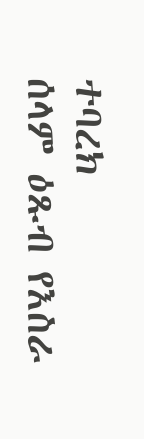ተባረክ
ሰላም ዕጹብ የእስራ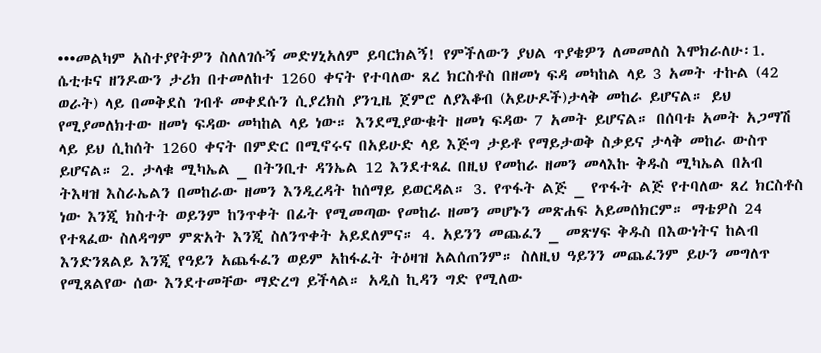•••መልካም አስተያየትዎን ስለለገሱኝ መድሃኒአለም ይባርክልኝ! የምችለውን ያህል ጥያቄዎን ለመመለስ እሞክራለሁ፡1. ሴቲቱና ዘንዶውን ታሪክ በተመለከተ 1260 ቀናት የተባለው ጸረ ክርስቶስ በዘመነ ፍዳ መካከል ላይ 3 አመት ተኩል (42 ወራት) ላይ በመቅደስ ገብቶ መቀደሱን ሲያረክስ ያንጊዜ ጀምሮ ለያእቆብ (አይሁዶች)ታላቅ መከራ ይሆናል። ይህ የሚያመለክተው ዘመነ ፍዳው መካከል ላይ ነው። እንደሚያውቁት ዘመነ ፍዳው 7 አመት ይሆናል። በሰባቱ አመት አጋማሽ ላይ ይህ ሲከሰት 1260 ቀናት በምድር በሚኖሩና በአይሁድ ላይ እጅግ ታይቶ የማይታወቅ ስቃይና ታላቅ መከራ ውስጥ ይሆናል። 2. ታላቁ ሚካኤል _ በትንቢተ ዳንኤል 12 እንደተጻፈ በዚህ የመከራ ዘመን መላእኩ ቅዱስ ሚካኤል በአብ ትእዛዝ እስራኤልን በመከራው ዘመን እንዲረዳት ከሰማይ ይወርዳል። 3. የጥፋት ልጅ _ የጥፋት ልጅ የተባለው ጸረ ክርስቶስ ነው እንጂ ክስተት ወይንም ከንጥቀት በፊት የሚመጣው የመከራ ዘመን መሆኑን መጽሐፍ አይመሰክርም። ማቴዎስ 24 የተጻፈው ስለዳግም ምጽአት እንጂ ስለንጥቀት አይደለምና። 4. አይንን መጨፈን _ መጽሃፍ ቅዱስ በእውነትና ከልብ እንድንጸልይ እንጂ የዓይን አጨፋፈን ወይም አከፋፈት ትዕዛዝ አልሰጠንም። ስለዚህ ዓይንን መጨፈንም ይሁን መግለጥ የሚጸልየው ሰው እንደተመቸው ማድረግ ይችላል። አዲስ ኪዳን ግድ የሚለው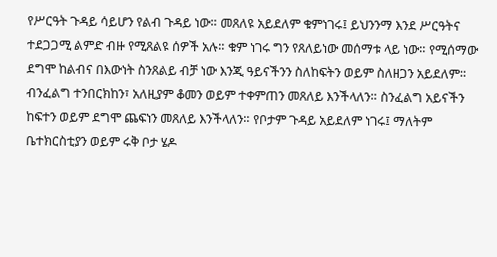የሥርዓት ጉዳይ ሳይሆን የልብ ጉዳይ ነው። መጸለዩ አይደለም ቁምነገሩ፤ ይህንንማ እንደ ሥርዓትና ተደጋጋሚ ልምድ ብዙ የሚጸልዩ ሰዎች አሉ። ቁም ነገሩ ግን የጸለይነው መሰማቱ ላይ ነው። የሚሰማው ደግሞ ከልብና በእውነት ስንጸልይ ብቻ ነው እንጂ ዓይናችንን ስለከፍትን ወይም ስለዘጋን አይደለም። ብንፈልግ ተንበርክከን፣ አለዚያም ቆመን ወይም ተቀምጠን መጸለይ እንችላለን። ስንፈልግ አይናችን ከፍተን ወይም ደግሞ ጨፍነን መጸለይ እንችላለን። የቦታም ጉዳይ አይደለም ነገሩ፤ ማለትም ቤተክርስቲያን ወይም ሩቅ ቦታ ሄዶ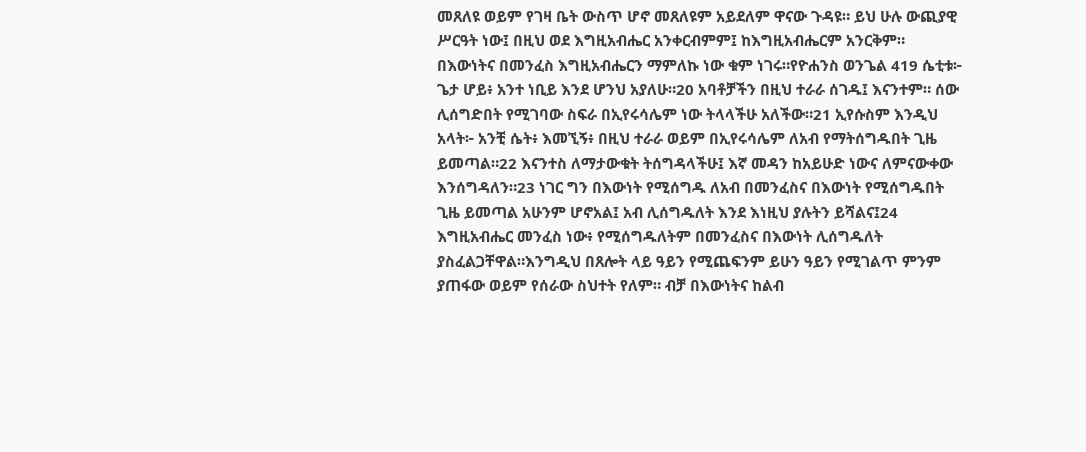መጸለዩ ወይም የገዛ ቤት ውስጥ ሆኖ መጸለዩም አይደለም ዋናው ጉዳዩ። ይህ ሁሉ ውጪያዊ ሥርዓት ነው፤ በዚህ ወደ እግዚአብሔር አንቀርብምም፤ ከእግዚአብሔርም አንርቅም። በእውነትና በመንፈስ እግዚአብሔርን ማምለኩ ነው ቁም ነገሩ።የዮሐንስ ወንጌል 419 ሴቲቱ፦ ጌታ ሆይ፥ አንተ ነቢይ እንደ ሆንህ አያለሁ።20 አባቶቻችን በዚህ ተራራ ሰገዱ፤ እናንተም። ሰው ሊሰግድበት የሚገባው ስፍራ በኢየሩሳሌም ነው ትላላችሁ አለችው።21 ኢየሱስም እንዲህ አላት፦ አንቺ ሴት፥ እመኚኝ፥ በዚህ ተራራ ወይም በኢየሩሳሌም ለአብ የማትሰግዱበት ጊዜ ይመጣል።22 እናንተስ ለማታውቁት ትሰግዳላችሁ፤ እኛ መዳን ከአይሁድ ነውና ለምናውቀው እንሰግዳለን።23 ነገር ግን በእውነት የሚሰግዱ ለአብ በመንፈስና በእውነት የሚሰግዱበት ጊዜ ይመጣል አሁንም ሆኖአል፤ አብ ሊሰግዱለት እንደ እነዚህ ያሉትን ይሻልና፤24 እግዚአብሔር መንፈስ ነው፥ የሚሰግዱለትም በመንፈስና በእውነት ሊሰግዱለት ያስፈልጋቸዋል።እንግዲህ በጸሎት ላይ ዓይን የሚጨፍንም ይሁን ዓይን የሚገልጥ ምንም ያጠፋው ወይም የሰራው ስህተት የለም። ብቻ በእውነትና ከልብ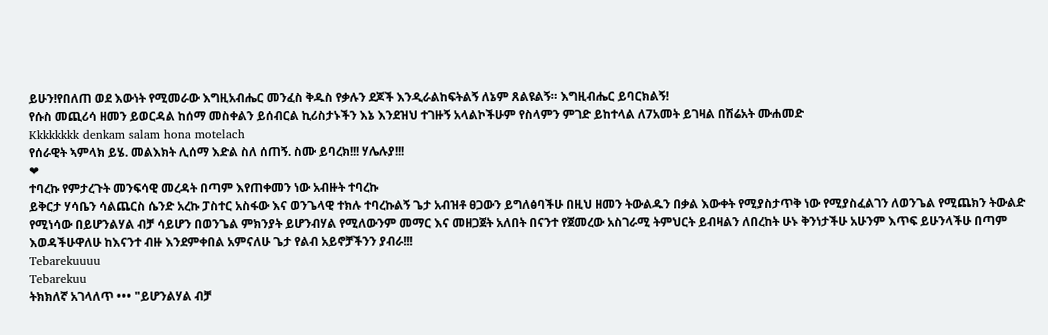ይሁን!የበለጠ ወደ እውነት የሚመራው እግዚአብሔር መንፈስ ቅዱስ የቃሉን ደጆች እንዲራልከፍትልኝ ለኔም ጸልዩልኝ። እግዚብሔር ይባርክልኝ!
የሱስ መጪሪሳ ዘመን ይወርዳል ከሰማ መስቀልን ይሰብርል ኪሪስታኑችን እኔ እንደዝህ ተገዙኝ አላልኮችሁም የስላምን ምገድ ይከተላል ለ7አመት ይገዛል በሽሬአት ሙሐመድ
Kkkkkkkk denkam salam hona motelach
የሰራዊት ኣምላክ ይሄ. መልእክት ሊሰማ እድል ስለ ሰጠኝ. ስሙ ይባረክ!!! ሃሌሉያ!!!
❤
ተባረኩ የምታረጉት መንፍሳዊ መረዳት በጣም እየጠቀመን ነው አብዙት ተባረኩ
ይቅርታ ሃሳቤን ሳልጨርስ ሴንድ አረኩ ፓስተር አስፋው እና ወንጌላዊ ተክሉ ተባረኩልኝ ጌታ አብዝቶ ፀጋውን ይግለፅባችሁ በዚህ ዘመን ትውልዱን በቃል እውቀት የሚያስታጥቅ ነው የሚያስፈልገን ለወንጌል የሚጨክን ትውልድ የሚነሳው በይሆንልሃል ብቻ ሳይሆን በወንጌል ምክንያት ይሆንብሃል የሚለውንም መማር እና መዘጋጀት አለበት በናንተ የጀመረው አስገራሚ ትምህርት ይብዛልን ለበረከት ሁኑ ቅንነታችሁ አሁንም እጥፍ ይሁንላችሁ በጣም እወዳችሁዋለሁ ከእናንተ ብዙ እንደምቀበል አምናለሁ ጌታ የልብ አይኖቻችንን ያብራ!!!
Tebarekuuuu
Tebarekuu
ትክክለኛ አገላለጥ ••• "ይሆንልሃል ብቻ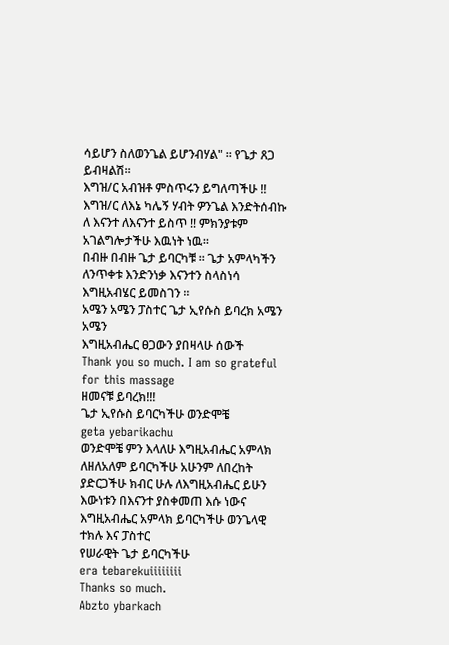ሳይሆን ስለወንጌል ይሆንብሃል" ። የጌታ ጸጋ ይብዛልሽ።
እግዝ/ር አብዝቶ ምስጥሩን ይግለጣችሁ !! እግዝ/ር ለእኔ ካሌኝ ሃብት ዎንጌል እንድትሰብኩ ለ እናንተ ለእናንተ ይስጥ !! ምክንያቱም አገልግሎታችሁ እዉነት ነዉ።
በብዙ በብዙ ጌታ ይባርካቹ ። ጌታ አምላካችን ለንጥቀቱ እንድንነቃ እናንተን ስላስነሳ እግዚአብሄር ይመስገን ።
አሜን አሜን ፓስተር ጌታ ኢየሱስ ይባረክ አሜን አሜን
እግዚአብሔር ፀጋውን ያበዛላሁ ሰውች
Thank you so much. I am so grateful for this massage
ዘመናቹ ይባረክ!!!
ጌታ ኢየሱስ ይባርካችሁ ወንድሞቼ
geta yebarikachu
ወንድሞቼ ምን እላለሁ እግዚአብሔር አምላክ ለዘለአለም ይባርካችሁ አሁንም ለበረከት ያድርጋችሁ ክብር ሁሉ ለእግዚአብሔር ይሁን እውነቱን በእናንተ ያስቀመጠ እሱ ነውና
እግዚአብሔር አምላክ ይባርካችሁ ወንጌላዊ ተክሉ እና ፓስተር
የሠራዊት ጌታ ይባርካችሁ
era tebarekuiiiiiiii
Thanks so much.
Abzto ybarkach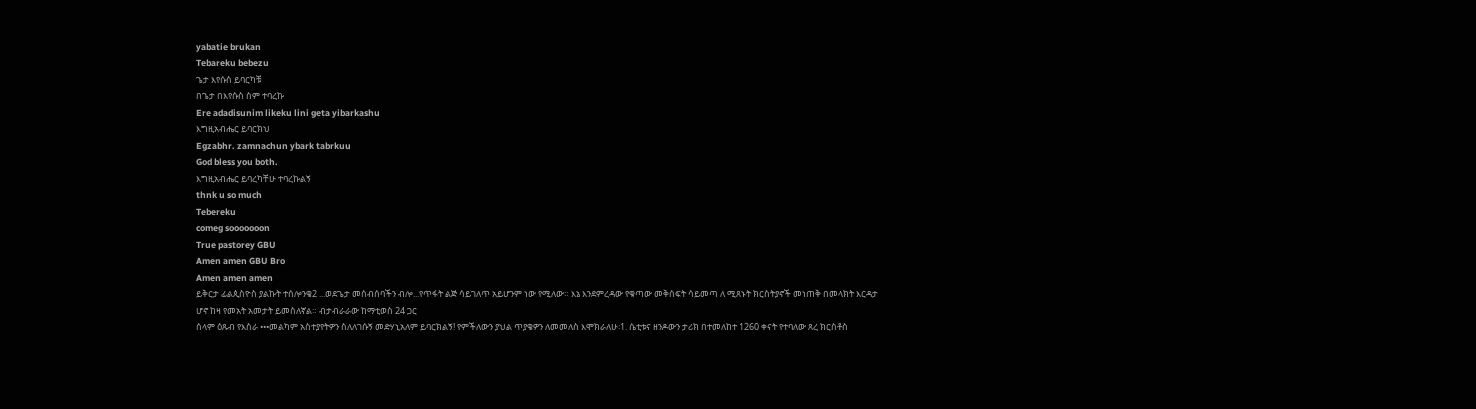yabatie brukan
Tebareku bebezu
ጌታ እየሱስ ይባርካቹ
በጌታ በእየሱስ ስም ተባረኩ
Ere adadisunim likeku lini geta yibarkashu
እግዚአብሔር ይባርክህ
Egzabhr. zamnachun ybark tabrkuu
God bless you both.
እግዚአብሔር ይባረካቸሁ ተባረኩልኝ
thnk u so much
Tebereku
comeg sooooooon
True pastorey GBU
Amen amen GBU Bro
Amen amen amen
ይቅርታ ፊልጲስዮስ ያልኩት ተሰሎንቄ2 ...ወደጌታ መሰብሰባችን ብሎ...የጥፋት ልጅ ሳይገለጥ አይሆንም ነው የሚለው። እኔ እንደምረዳው የቁጣው መቅሰፍት ሳይመጣ ለ ሚጸኑት ክርስትያኖች መነጠቅ በመላክት እርዳታ ሆኖ ከዛ የመአት አመታት ይመስለኛል። ብታብራራው ከማቲወስ 24 ጋር
ሰላም ዕጹብ የእስራ •••መልካም አስተያየትዎን ስለለገሱኝ መድሃኒአለም ይባርክልኝ! የምችለውን ያህል ጥያቄዎን ለመመለስ እሞክራለሁ፡1. ሴቲቱና ዘንዶውን ታሪክ በተመለከተ 1260 ቀናት የተባለው ጸረ ክርስቶስ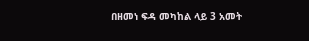በዘመነ ፍዳ መካከል ላይ 3 አመት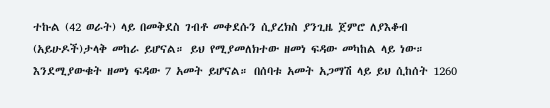ተኩል (42 ወራት) ላይ በመቅደስ ገብቶ መቀደሱን ሲያረክስ ያንጊዜ ጀምሮ ለያእቆብ (አይሁዶች)ታላቅ መከራ ይሆናል። ይህ የሚያመለክተው ዘመነ ፍዳው መካከል ላይ ነው። እንደሚያውቁት ዘመነ ፍዳው 7 አመት ይሆናል። በሰባቱ አመት አጋማሽ ላይ ይህ ሲከሰት 1260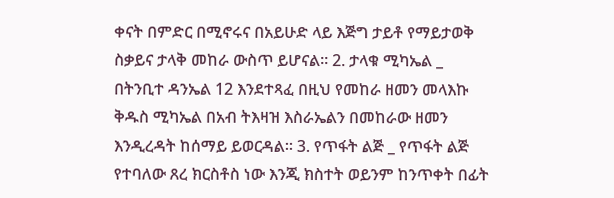ቀናት በምድር በሚኖሩና በአይሁድ ላይ እጅግ ታይቶ የማይታወቅ ስቃይና ታላቅ መከራ ውስጥ ይሆናል። 2. ታላቁ ሚካኤል _ በትንቢተ ዳንኤል 12 እንደተጻፈ በዚህ የመከራ ዘመን መላእኩ ቅዱስ ሚካኤል በአብ ትእዛዝ እስራኤልን በመከራው ዘመን እንዲረዳት ከሰማይ ይወርዳል። 3. የጥፋት ልጅ _ የጥፋት ልጅ የተባለው ጸረ ክርስቶስ ነው እንጂ ክስተት ወይንም ከንጥቀት በፊት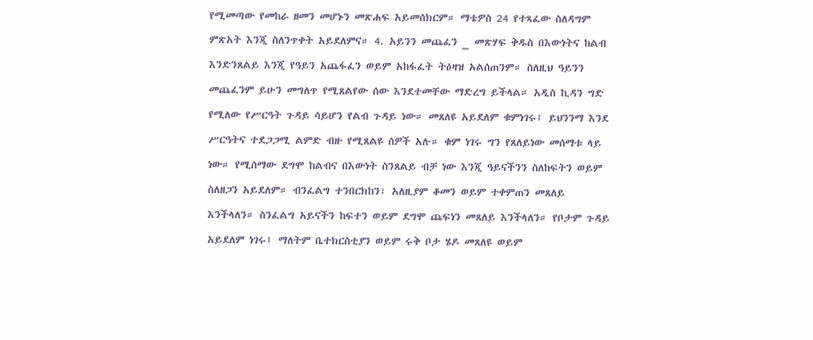የሚመጣው የመከራ ዘመን መሆኑን መጽሐፍ አይመሰክርም። ማቴዎስ 24 የተጻፈው ስለዳግም ምጽአት እንጂ ስለንጥቀት አይደለምና። 4. አይንን መጨፈን _ መጽሃፍ ቅዱስ በእውነትና ከልብ እንድንጸልይ እንጂ የዓይን አጨፋፈን ወይም አከፋፈት ትዕዛዝ አልሰጠንም። ስለዚህ ዓይንን መጨፈንም ይሁን መግለጥ የሚጸልየው ሰው እንደተመቸው ማድረግ ይችላል። አዲስ ኪዳን ግድ የሚለው የሥርዓት ጉዳይ ሳይሆን የልብ ጉዳይ ነው። መጸለዩ አይደለም ቁምነገሩ፤ ይህንንማ እንደ ሥርዓትና ተደጋጋሚ ልምድ ብዙ የሚጸልዩ ሰዎች አሉ። ቁም ነገሩ ግን የጸለይነው መሰማቱ ላይ ነው። የሚሰማው ደግሞ ከልብና በእውነት ስንጸልይ ብቻ ነው እንጂ ዓይናችንን ስለከፍትን ወይም ስለዘጋን አይደለም። ብንፈልግ ተንበርክከን፣ አለዚያም ቆመን ወይም ተቀምጠን መጸለይ እንችላለን። ስንፈልግ አይናችን ከፍተን ወይም ደግሞ ጨፍነን መጸለይ እንችላለን። የቦታም ጉዳይ አይደለም ነገሩ፤ ማለትም ቤተክርስቲያን ወይም ሩቅ ቦታ ሄዶ መጸለዩ ወይም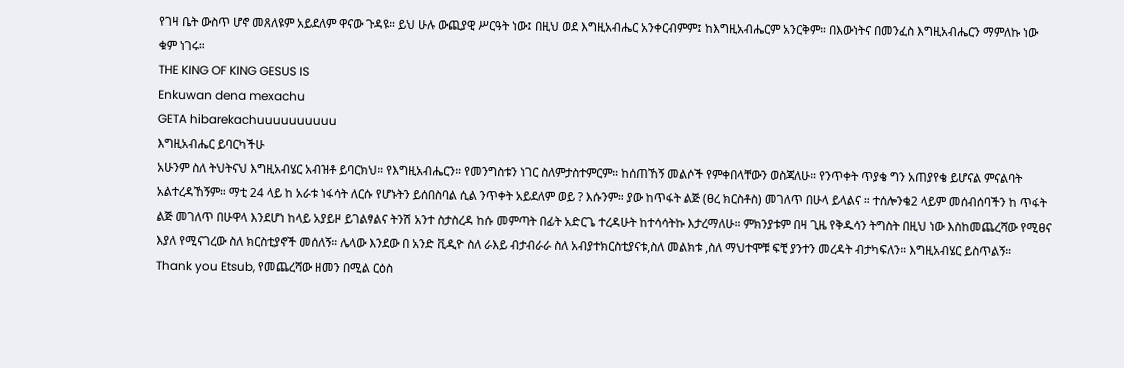የገዛ ቤት ውስጥ ሆኖ መጸለዩም አይደለም ዋናው ጉዳዩ። ይህ ሁሉ ውጪያዊ ሥርዓት ነው፤ በዚህ ወደ እግዚአብሔር አንቀርብምም፤ ከእግዚአብሔርም አንርቅም። በእውነትና በመንፈስ እግዚአብሔርን ማምለኩ ነው ቁም ነገሩ።
THE KING OF KING GESUS IS
Enkuwan dena mexachu
GETA hibarekachuuuuuuuuuu
እግዚአብሔር ይባርካችሁ
አሁንም ስለ ትህትናህ እግዚአብሄር አብዝቶ ይባርክህ። የእግዚአብሔርን። የመንግስቱን ነገር ስለምታስተምርም። ከሰጠኸኝ መልሶች የምቀበላቸውን ወስጃለሁ። የንጥቀት ጥያቄ ግን አጠያየቄ ይሆናል ምናልባት አልተረዳኸኝም። ማቲ 24 ላይ ከ አራቱ ነፋሳት ለርሱ የሆኑትን ይሰበስባል ሲል ንጥቀት አይደለም ወይ ? እሱንም። ያው ከጥፋት ልጅ (ፀረ ክርስቶስ) መገለጥ በሁላ ይላልና ። ተሰሎንቄ2 ላይም መሰብሰባችን ከ ጥፋት ልጅ መገለጥ በሁዋላ እንደሆነ ከላይ አያይዞ ይገልፃልና ትንሽ አንተ ስታስረዳ ከሱ መምጣት በፊት አድርጌ ተረዳሁት ከተሳሳትኩ እታረማለሁ። ምክንያቱም በዛ ጊዜ የቅዱሳን ትግስት በዚህ ነው እስከመጨረሻው የሚፀና እያለ የሚናገረው ስለ ክርስቲያኖች መሰለኝ። ሌላው እንደው በ አንድ ቪዲዮ ስለ ራእይ ብታብራራ ስለ አብያተክርስቲያናቱ,ስለ መልክቱ ,ስለ ማህተሞቹ ፍቺ ያንተን መረዳት ብታካፍለን። እግዚአብሄር ይስጥልኝ።
Thank you Etsub, የመጨረሻው ዘመን በሚል ርዕስ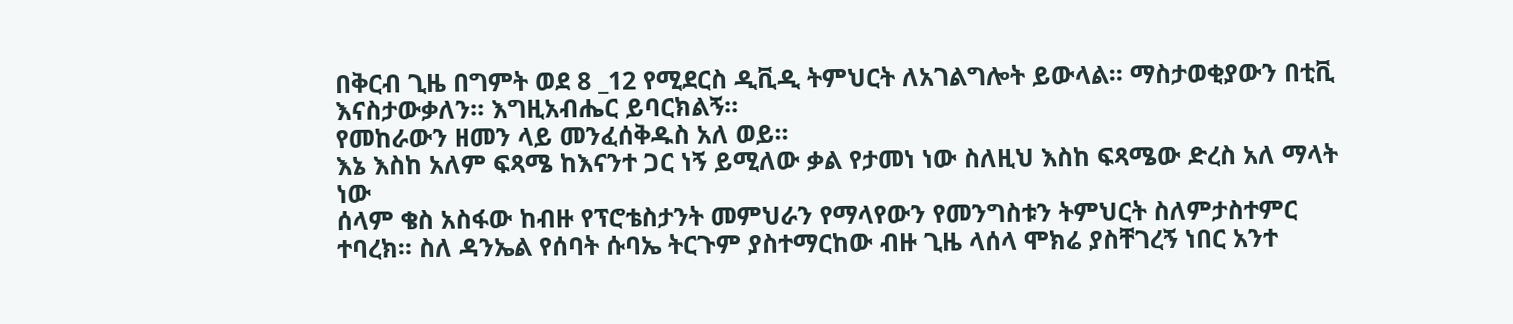በቅርብ ጊዜ በግምት ወደ 8 _12 የሚደርስ ዲቪዲ ትምህርት ለአገልግሎት ይውላል። ማስታወቂያውን በቲቪ እናስታውቃለን። እግዚአብሔር ይባርክልኝ።
የመከራውን ዘመን ላይ መንፈሰቅዱስ አለ ወይ።
እኔ እስከ አለም ፍጻሜ ከእናንተ ጋር ነኝ ይሚለው ቃል የታመነ ነው ስለዚህ እስከ ፍጻሜው ድረስ አለ ማላት ነው
ሰላም ቄስ አስፋው ከብዙ የፕሮቴስታንት መምህራን የማላየውን የመንግስቱን ትምህርት ስለምታስተምር ተባረክ። ስለ ዳንኤል የሰባት ሱባኤ ትርጉም ያስተማርከው ብዙ ጊዜ ላሰላ ሞክሬ ያስቸገረኝ ነበር አንተ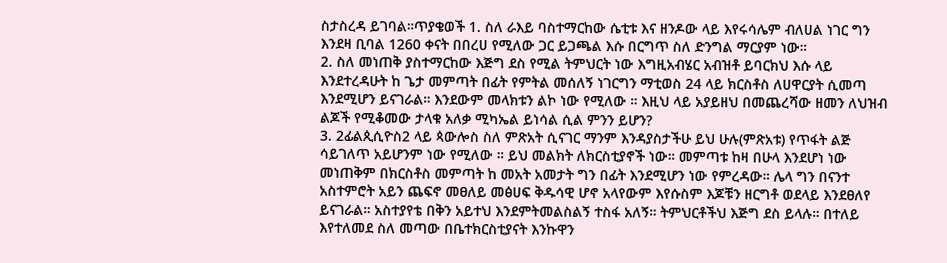ስታስረዳ ይገባል።ጥያቄወች 1. ስለ ራእይ ባስተማርከው ሴቲቱ እና ዘንዶው ላይ እየሩሳሌም ብለሀል ነገር ግን እንደዛ ቢባል 1260 ቀናት በበረሀ የሚለው ጋር ይጋጫል እሱ በርግጥ ስለ ድንግል ማርያም ነው።
2. ስለ መነጠቅ ያስተማርከው እጅግ ደስ የሚል ትምህርት ነው እግዚአብሄር አብዝቶ ይባርክህ እሱ ላይ እንደተረዳሁት ከ ጌታ መምጣት በፊት የምትል መሰለኝ ነገርግን ማቲወስ 24 ላይ ክርስቶስ ለሀዋርያት ሲመጣ እንደሚሆን ይናገራል። እንደውም መላክቱን ልኮ ነው የሚለው ። እዚህ ላይ አያይዘህ በመጨረሻው ዘመን ለህዝብ ልጆች የሚቆመው ታላቁ አለቃ ሚካኤል ይነሳል ሲል ምንን ይሆን?
3. 2ፊልጲሲዮስ2 ላይ ጳውሎስ ስለ ምጽአት ሲናገር ማንም እንዳያስታችሁ ይህ ሁሉ(ምጽአቱ) የጥፋት ልጅ ሳይገለጥ አይሆንም ነው የሚለው ። ይህ መልክት ለክርስቲያኖች ነው። መምጣቱ ከዛ በሁላ እንደሆነ ነው መነጠቅም በክርስቶስ መምጣት ከ መአት አመታት ግን በፊት እንደሚሆን ነው የምረዳው። ሌላ ግን በናንተ አስተምሮት አይን ጨፍኖ መፀለይ መፅሀፍ ቅዱሳዊ ሆኖ አላየውም እየሱስም እጆቹን ዘርግቶ ወደላይ እንደፀለየ ይናገራል። አስተያየቴ በቅን አይተህ እንደምትመልስልኝ ተስፋ አለኝ። ትምህርቶችህ እጅግ ደስ ይላሉ። በተለይ እየተለመደ ስለ መጣው በቤተክርስቲያናት እንኩዋን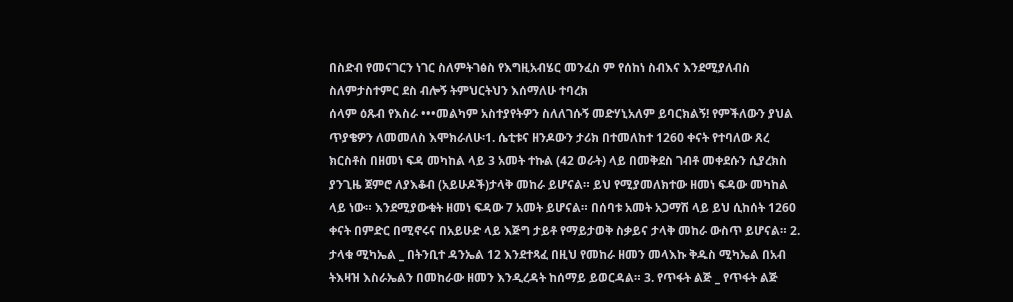በስድብ የመናገርን ነገር ስለምትገፅስ የእግዚአብሄር መንፈስ ም የሰከነ ስብእና እንደሚያለብስ ስለምታስተምር ደስ ብሎኝ ትምህርትህን እሰማለሁ ተባረክ
ሰላም ዕጹብ የእስራ •••መልካም አስተያየትዎን ስለለገሱኝ መድሃኒአለም ይባርክልኝ! የምችለውን ያህል ጥያቄዎን ለመመለስ እሞክራለሁ፡1. ሴቲቱና ዘንዶውን ታሪክ በተመለከተ 1260 ቀናት የተባለው ጸረ ክርስቶስ በዘመነ ፍዳ መካከል ላይ 3 አመት ተኩል (42 ወራት) ላይ በመቅደስ ገብቶ መቀደሱን ሲያረክስ ያንጊዜ ጀምሮ ለያእቆብ (አይሁዶች)ታላቅ መከራ ይሆናል። ይህ የሚያመለክተው ዘመነ ፍዳው መካከል ላይ ነው። እንደሚያውቁት ዘመነ ፍዳው 7 አመት ይሆናል። በሰባቱ አመት አጋማሽ ላይ ይህ ሲከሰት 1260 ቀናት በምድር በሚኖሩና በአይሁድ ላይ እጅግ ታይቶ የማይታወቅ ስቃይና ታላቅ መከራ ውስጥ ይሆናል። 2. ታላቁ ሚካኤል _ በትንቢተ ዳንኤል 12 እንደተጻፈ በዚህ የመከራ ዘመን መላእኩ ቅዱስ ሚካኤል በአብ ትእዛዝ እስራኤልን በመከራው ዘመን እንዲረዳት ከሰማይ ይወርዳል። 3. የጥፋት ልጅ _ የጥፋት ልጅ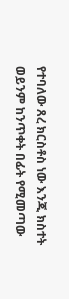የተባለው ጸረ ክርስቶስ ነው እንጂ ክስተት ወይንም ከንጥቀት በፊት የሚመጣው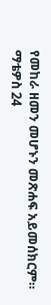የመከራ ዘመን መሆኑን መጽሐፍ አይመሰክርም። ማቴዎስ 24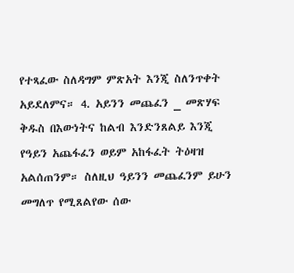የተጻፈው ስለዳግም ምጽአት እንጂ ስለንጥቀት አይደለምና። 4. አይንን መጨፈን _ መጽሃፍ ቅዱስ በእውነትና ከልብ እንድንጸልይ እንጂ የዓይን አጨፋፈን ወይም አከፋፈት ትዕዛዝ አልሰጠንም። ስለዚህ ዓይንን መጨፈንም ይሁን መግለጥ የሚጸልየው ሰው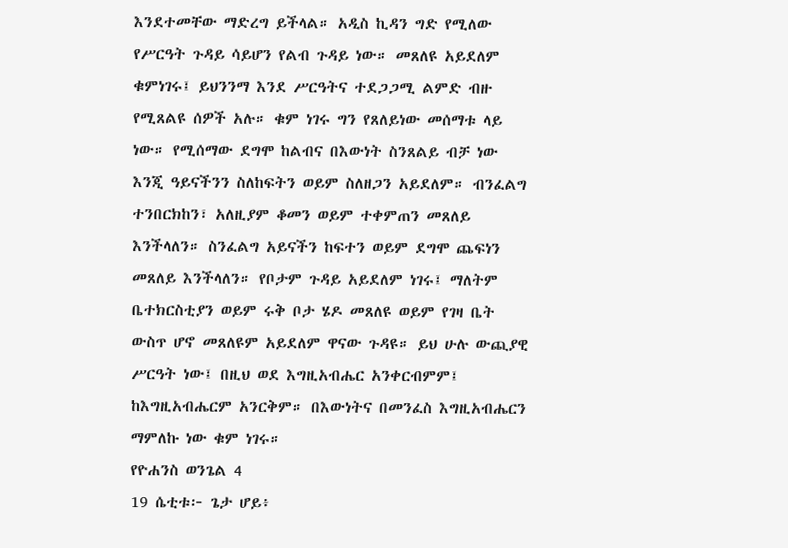እንደተመቸው ማድረግ ይችላል። አዲስ ኪዳን ግድ የሚለው የሥርዓት ጉዳይ ሳይሆን የልብ ጉዳይ ነው። መጸለዩ አይደለም ቁምነገሩ፤ ይህንንማ እንደ ሥርዓትና ተደጋጋሚ ልምድ ብዙ የሚጸልዩ ሰዎች አሉ። ቁም ነገሩ ግን የጸለይነው መሰማቱ ላይ ነው። የሚሰማው ደግሞ ከልብና በእውነት ስንጸልይ ብቻ ነው እንጂ ዓይናችንን ስለከፍትን ወይም ስለዘጋን አይደለም። ብንፈልግ ተንበርክከን፣ አለዚያም ቆመን ወይም ተቀምጠን መጸለይ እንችላለን። ስንፈልግ አይናችን ከፍተን ወይም ደግሞ ጨፍነን መጸለይ እንችላለን። የቦታም ጉዳይ አይደለም ነገሩ፤ ማለትም ቤተክርስቲያን ወይም ሩቅ ቦታ ሄዶ መጸለዩ ወይም የገዛ ቤት ውስጥ ሆኖ መጸለዩም አይደለም ዋናው ጉዳዩ። ይህ ሁሉ ውጪያዊ ሥርዓት ነው፤ በዚህ ወደ እግዚአብሔር አንቀርብምም፤ ከእግዚአብሔርም አንርቅም። በእውነትና በመንፈስ እግዚአብሔርን ማምለኩ ነው ቁም ነገሩ።
የዮሐንስ ወንጌል 4
19 ሴቲቱ፦ ጌታ ሆይ፥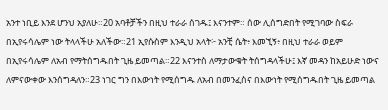አንተ ነቢይ እንደ ሆንህ አያለሁ።20 አባቶቻችን በዚህ ተራራ ሰገዱ፤ እናንተም። ሰው ሊሰግድበት የሚገባው ስፍራ በኢየሩሳሌም ነው ትላላችሁ አለችው።21 ኢየሱስም እንዲህ አላት፦ አንቺ ሴት፥ እመኚኝ፥ በዚህ ተራራ ወይም በኢየሩሳሌም ለአብ የማትሰግዱበት ጊዜ ይመጣል።22 እናንተስ ለማታውቁት ትሰግዳላችሁ፤ እኛ መዳን ከአይሁድ ነውና ለምናውቀው እንሰግዳለን።23 ነገር ግን በእውነት የሚሰግዱ ለአብ በመንፈስና በእውነት የሚሰግዱበት ጊዜ ይመጣል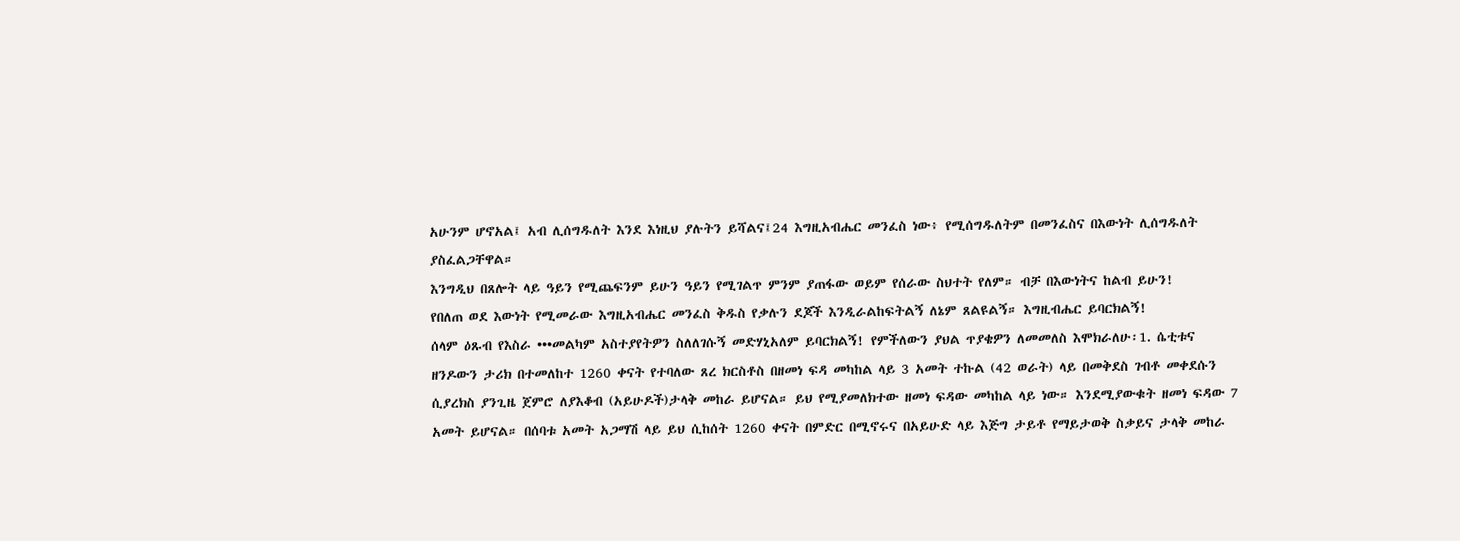አሁንም ሆኖአል፤ አብ ሊሰግዱለት እንደ እነዚህ ያሉትን ይሻልና፤24 እግዚአብሔር መንፈስ ነው፥ የሚሰግዱለትም በመንፈስና በእውነት ሊሰግዱለት ያስፈልጋቸዋል።
እንግዲህ በጸሎት ላይ ዓይን የሚጨፍንም ይሁን ዓይን የሚገልጥ ምንም ያጠፋው ወይም የሰራው ስህተት የለም። ብቻ በእውነትና ከልብ ይሁን!
የበለጠ ወደ እውነት የሚመራው እግዚአብሔር መንፈስ ቅዱስ የቃሉን ደጆች እንዲራልከፍትልኝ ለኔም ጸልዩልኝ። እግዚብሔር ይባርክልኝ!
ሰላም ዕጹብ የእስራ •••መልካም አስተያየትዎን ስለለገሱኝ መድሃኒአለም ይባርክልኝ! የምችለውን ያህል ጥያቄዎን ለመመለስ እሞክራለሁ፡1. ሴቲቱና ዘንዶውን ታሪክ በተመለከተ 1260 ቀናት የተባለው ጸረ ክርስቶስ በዘመነ ፍዳ መካከል ላይ 3 አመት ተኩል (42 ወራት) ላይ በመቅደስ ገብቶ መቀደሱን ሲያረክስ ያንጊዜ ጀምሮ ለያእቆብ (አይሁዶች)ታላቅ መከራ ይሆናል። ይህ የሚያመለክተው ዘመነ ፍዳው መካከል ላይ ነው። እንደሚያውቁት ዘመነ ፍዳው 7 አመት ይሆናል። በሰባቱ አመት አጋማሽ ላይ ይህ ሲከሰት 1260 ቀናት በምድር በሚኖሩና በአይሁድ ላይ እጅግ ታይቶ የማይታወቅ ስቃይና ታላቅ መከራ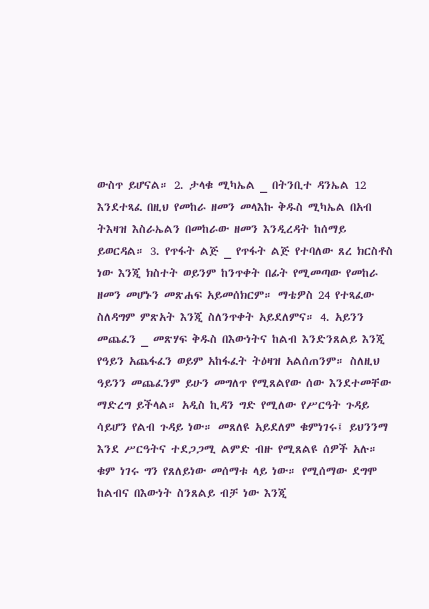ውስጥ ይሆናል። 2. ታላቁ ሚካኤል _ በትንቢተ ዳንኤል 12 እንደተጻፈ በዚህ የመከራ ዘመን መላእኩ ቅዱስ ሚካኤል በአብ ትእዛዝ እስራኤልን በመከራው ዘመን እንዲረዳት ከሰማይ ይወርዳል። 3. የጥፋት ልጅ _ የጥፋት ልጅ የተባለው ጸረ ክርስቶስ ነው እንጂ ክስተት ወይንም ከንጥቀት በፊት የሚመጣው የመከራ ዘመን መሆኑን መጽሐፍ አይመሰክርም። ማቴዎስ 24 የተጻፈው ስለዳግም ምጽአት እንጂ ስለንጥቀት አይደለምና። 4. አይንን መጨፈን _ መጽሃፍ ቅዱስ በእውነትና ከልብ እንድንጸልይ እንጂ የዓይን አጨፋፈን ወይም አከፋፈት ትዕዛዝ አልሰጠንም። ስለዚህ ዓይንን መጨፈንም ይሁን መግለጥ የሚጸልየው ሰው እንደተመቸው ማድረግ ይችላል። አዲስ ኪዳን ግድ የሚለው የሥርዓት ጉዳይ ሳይሆን የልብ ጉዳይ ነው። መጸለዩ አይደለም ቁምነገሩ፤ ይህንንማ እንደ ሥርዓትና ተደጋጋሚ ልምድ ብዙ የሚጸልዩ ሰዎች አሉ። ቁም ነገሩ ግን የጸለይነው መሰማቱ ላይ ነው። የሚሰማው ደግሞ ከልብና በእውነት ስንጸልይ ብቻ ነው እንጂ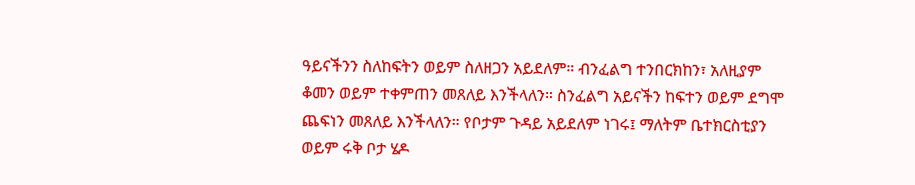ዓይናችንን ስለከፍትን ወይም ስለዘጋን አይደለም። ብንፈልግ ተንበርክከን፣ አለዚያም ቆመን ወይም ተቀምጠን መጸለይ እንችላለን። ስንፈልግ አይናችን ከፍተን ወይም ደግሞ ጨፍነን መጸለይ እንችላለን። የቦታም ጉዳይ አይደለም ነገሩ፤ ማለትም ቤተክርስቲያን ወይም ሩቅ ቦታ ሄዶ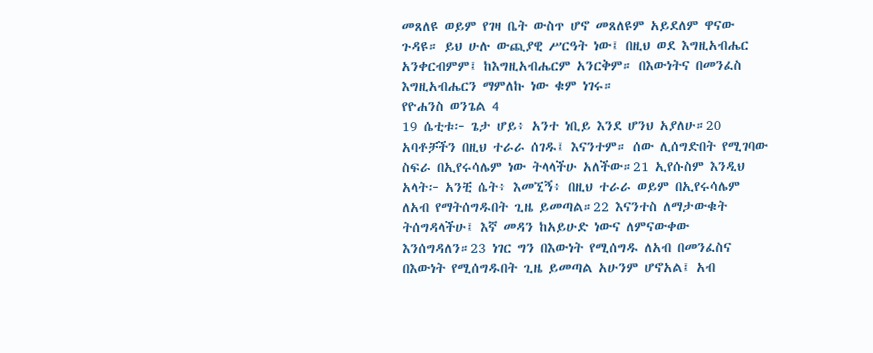መጸለዩ ወይም የገዛ ቤት ውስጥ ሆኖ መጸለዩም አይደለም ዋናው ጉዳዩ። ይህ ሁሉ ውጪያዊ ሥርዓት ነው፤ በዚህ ወደ እግዚአብሔር አንቀርብምም፤ ከእግዚአብሔርም አንርቅም። በእውነትና በመንፈስ እግዚአብሔርን ማምለኩ ነው ቁም ነገሩ።
የዮሐንስ ወንጌል 4
19 ሴቲቱ፦ ጌታ ሆይ፥ አንተ ነቢይ እንደ ሆንህ አያለሁ።20 አባቶቻችን በዚህ ተራራ ሰገዱ፤ እናንተም። ሰው ሊሰግድበት የሚገባው ስፍራ በኢየሩሳሌም ነው ትላላችሁ አለችው።21 ኢየሱስም እንዲህ አላት፦ አንቺ ሴት፥ እመኚኝ፥ በዚህ ተራራ ወይም በኢየሩሳሌም ለአብ የማትሰግዱበት ጊዜ ይመጣል።22 እናንተስ ለማታውቁት ትሰግዳላችሁ፤ እኛ መዳን ከአይሁድ ነውና ለምናውቀው እንሰግዳለን።23 ነገር ግን በእውነት የሚሰግዱ ለአብ በመንፈስና በእውነት የሚሰግዱበት ጊዜ ይመጣል አሁንም ሆኖአል፤ አብ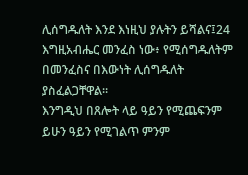ሊሰግዱለት እንደ እነዚህ ያሉትን ይሻልና፤24 እግዚአብሔር መንፈስ ነው፥ የሚሰግዱለትም በመንፈስና በእውነት ሊሰግዱለት ያስፈልጋቸዋል።
እንግዲህ በጸሎት ላይ ዓይን የሚጨፍንም ይሁን ዓይን የሚገልጥ ምንም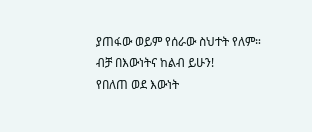ያጠፋው ወይም የሰራው ስህተት የለም። ብቻ በእውነትና ከልብ ይሁን!
የበለጠ ወደ እውነት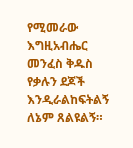የሚመራው እግዚአብሔር መንፈስ ቅዱስ የቃሉን ደጆች እንዲራልከፍትልኝ ለኔም ጸልዩልኝ።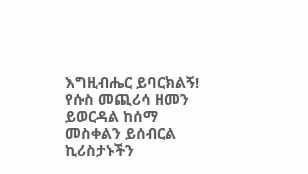እግዚብሔር ይባርክልኝ!
የሱስ መጪሪሳ ዘመን ይወርዳል ከሰማ መስቀልን ይሰብርል ኪሪስታኑችን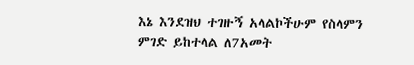እኔ እንደዝህ ተገዙኝ አላልኮችሁም የስላምን ምገድ ይከተላል ለ7አመት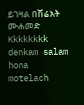ይገዛል በሽሬአት ሙሐመድ
Kkkkkkkk denkam salam hona motelach